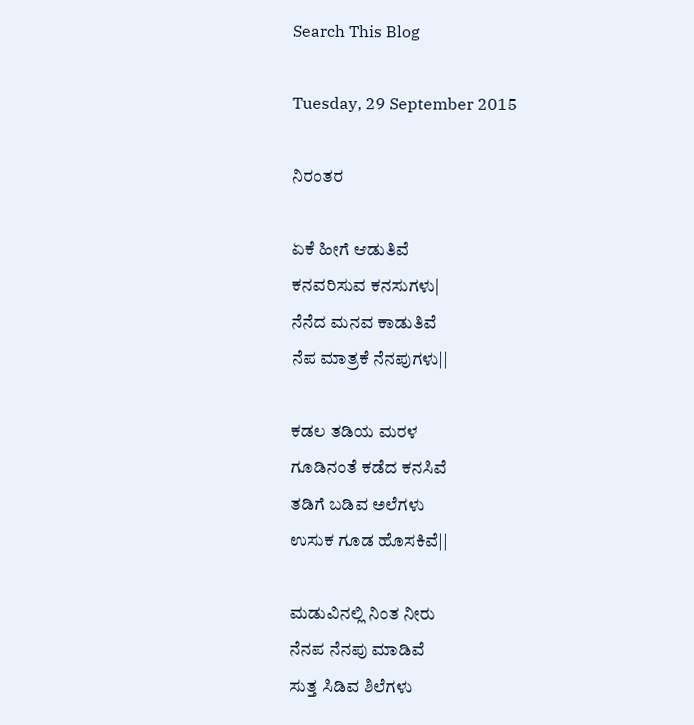Search This Blog

Tuesday, 29 September 2015

ನಿರಂತರ

ಏಕೆ ಹೀಗೆ ಆಡುತಿವೆ
ಕನವರಿಸುವ ಕನಸುಗಳು|
ನೆನೆದ ಮನವ ಕಾಡುತಿವೆ
ನೆಪ ಮಾತ್ರಕೆ ನೆನಪುಗಳು||

ಕಡಲ ತಡಿಯ ಮರಳ
ಗೂಡಿನಂತೆ ಕಡೆದ ಕನಸಿವೆ
ತಡಿಗೆ ಬಡಿವ ಅಲೆಗಳು
ಉಸುಕ ಗೂಡ ಹೊಸಕಿವೆ||

ಮಡುವಿನಲ್ಲಿ ನಿಂತ ನೀರು
ನೆನಪ ನೆನಪು ಮಾಡಿವೆ
ಸುತ್ತ ಸಿಡಿವ ಶಿಲೆಗಳು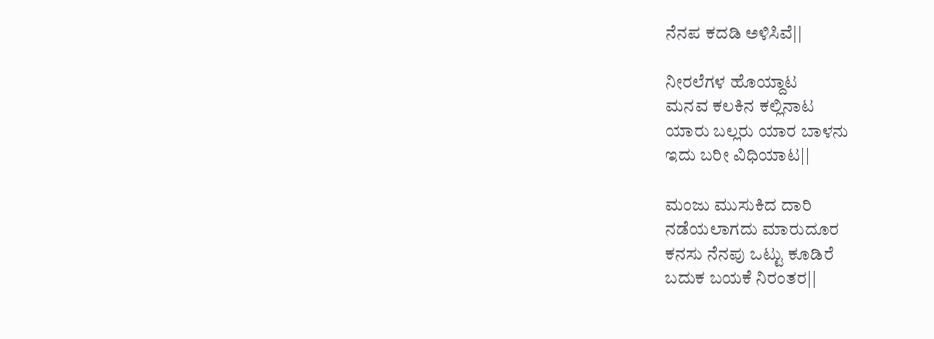ನೆನಪ ಕದಡಿ ಅಳಿಸಿವೆ||

ನೀರಲೆಗಳ ಹೊಯ್ದಾಟ
ಮನವ ಕಲಕಿನ ಕಲ್ಲಿನಾಟ
ಯಾರು ಬಲ್ಲರು ಯಾರ ಬಾಳನು
ಇದು ಬರೀ ವಿಧಿಯಾಟ||

ಮಂಜು ಮುಸುಕಿದ ದಾರಿ
ನಡೆಯಲಾಗದು ಮಾರುದೂರ
ಕನಸು ನೆನಪು ಒಟ್ಟು ಕೂಡಿರೆ
ಬದುಕ ಬಯಕೆ ನಿರಂತರ||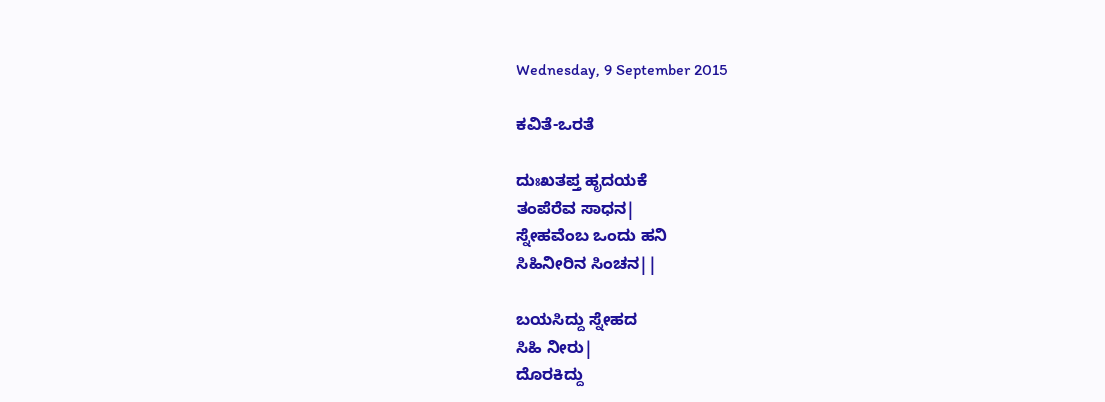Wednesday, 9 September 2015

ಕವಿತೆ-ಒರತೆ

ದುಃಖತಪ್ತ ಹೃದಯಕೆ
ತಂಪೆರೆವ ಸಾಧನ|
ಸ್ನೇಹವೆಂಬ ಒಂದು ಹನಿ
ಸಿಹಿನೀರಿನ ಸಿಂಚನ||

ಬಯಸಿದ್ದು ಸ್ನೇಹದ
ಸಿಹಿ ನೀರು|
ದೊರಕಿದ್ದು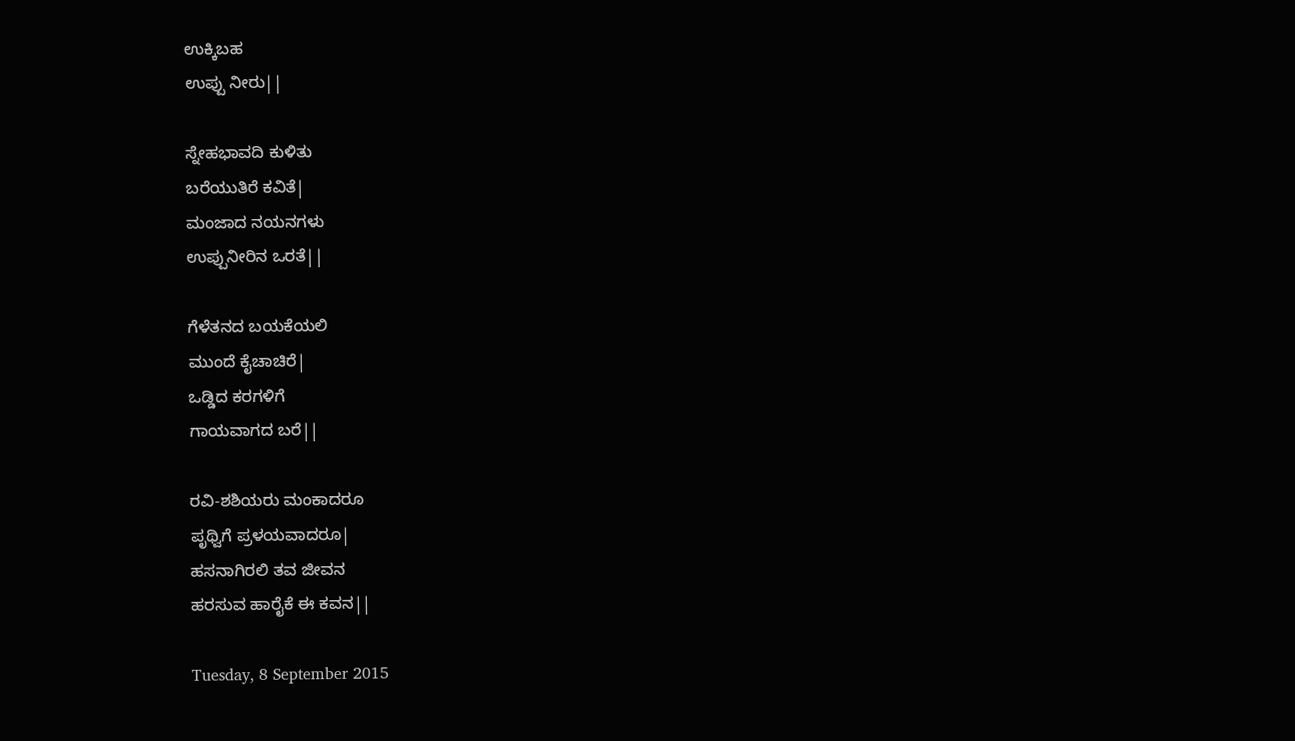ಉಕ್ಕಿಬಹ
ಉಪ್ಪು ನೀರು||

ಸ್ನೇಹಭಾವದಿ ಕುಳಿತು
ಬರೆಯುತಿರೆ ಕವಿತೆ|
ಮಂಜಾದ ನಯನಗಳು
ಉಪ್ಪುನೀರಿನ ಒರತೆ||

ಗೆಳೆತನದ ಬಯಕೆಯಲಿ
ಮುಂದೆ ಕೈಚಾಚಿರೆ|
ಒಡ್ಡಿದ ಕರಗಳಿಗೆ
ಗಾಯವಾಗದ ಬರೆ||

ರವಿ-ಶಶಿಯರು ಮಂಕಾದರೂ
ಪೃಥ್ವಿಗೆ ಪ್ರಳಯವಾದರೂ|
ಹಸನಾಗಿರಲಿ ತವ ಜೀವನ
ಹರಸುವ ಹಾರೈಕೆ ಈ ಕವನ||

Tuesday, 8 September 2015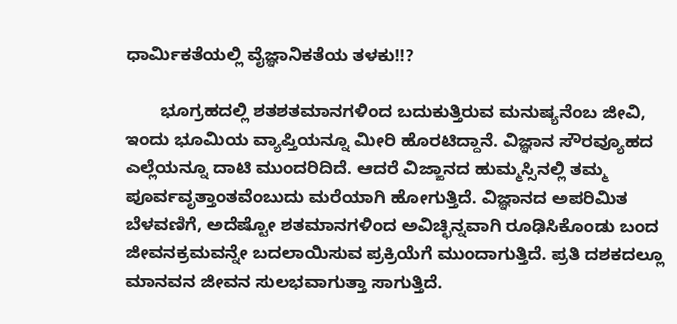ಧಾರ್ಮಿಕತೆಯಲ್ಲಿ ವೈಜ್ಞಾನಿಕತೆಯ ತಳಕು!!?

       ಭೂಗ್ರಹದಲ್ಲಿ ಶತಶತಮಾನಗಳಿಂದ ಬದುಕುತ್ತಿರುವ ಮನುಷ್ಯನೆಂಬ ಜೀವಿ, ಇಂದು ಭೂಮಿಯ ವ್ಯಾಪ್ತಿಯನ್ನೂ ಮೀರಿ ಹೊರಟಿದ್ದಾನೆ. ವಿಜ್ಞಾನ ಸೌರವ್ಯೂಹದ ಎಲ್ಲೆಯನ್ನೂ ದಾಟಿ ಮುಂದರಿದಿದೆ. ಆದರೆ ವಿಜ್ಙಾನದ ಹುಮ್ಮಸ್ಸಿನಲ್ಲಿ ತಮ್ಮ ಪೂರ್ವವೃತ್ತಾಂತವೆಂಬುದು ಮರೆಯಾಗಿ ಹೋಗುತ್ತಿದೆ. ವಿಜ್ಞಾನದ ಅಪರಿಮಿತ ಬೆಳವಣಿಗೆ, ಅದೆಷ್ಟೋ ಶತಮಾನಗಳಿಂದ ಅವಿಚ್ಛಿನ್ನವಾಗಿ ರೂಢಿಸಿಕೊಂಡು ಬಂದ ಜೀವನಕ್ರಮವನ್ನೇ ಬದಲಾಯಿಸುವ ಪ್ರಕ್ರಿಯೆಗೆ ಮುಂದಾಗುತ್ತಿದೆ. ಪ್ರತಿ ದಶಕದಲ್ಲೂ ಮಾನವನ ಜೀವನ ಸುಲಭವಾಗುತ್ತಾ ಸಾಗುತ್ತಿದೆ.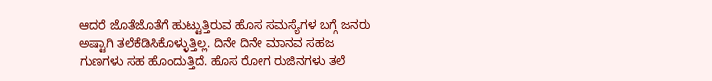ಆದರೆ ಜೊತೆಜೊತೆಗೆ ಹುಟ್ಟುತ್ತಿರುವ ಹೊಸ ಸಮಸ್ಯೆಗಳ ಬಗ್ಗೆ ಜನರು ಅಷ್ಟಾಗಿ ತಲೆಕೆಡಿಸಿಕೊಳ್ಳುತ್ತಿಲ್ಲ. ದಿನೇ ದಿನೇ ಮಾನವ ಸಹಜ ಗುಣಗಳು ಸಹ ಹೊಂದುತ್ತಿದೆ. ಹೊಸ ರೋಗ ರುಜಿನಗಳು ತಲೆ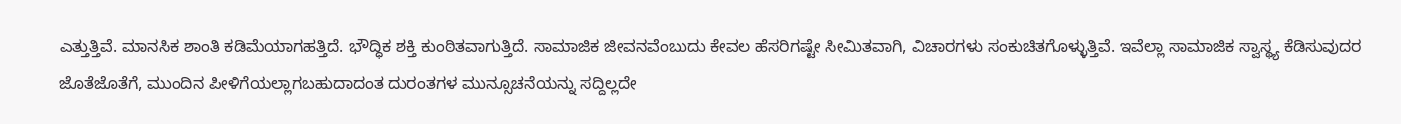ಎತ್ತುತ್ತಿವೆ. ಮಾನಸಿಕ ಶಾಂತಿ ಕಡಿಮೆಯಾಗಹತ್ತಿದೆ. ಭೌದ್ಧಿಕ ಶಕ್ತಿ ಕುಂಠಿತವಾಗುತ್ತಿದೆ. ಸಾಮಾಜಿಕ ಜೀವನವೆಂಬುದು ಕೇವಲ ಹೆಸರಿಗಷ್ಟೇ ಸೀಮಿತವಾಗಿ, ವಿಚಾರಗಳು ಸಂಕುಚಿತಗೊಳ್ಳುತ್ತಿವೆ. ಇವೆಲ್ಲಾ ಸಾಮಾಜಿಕ ಸ್ವಾಸ್ಥ್ಯ ಕೆಡಿಸುವುದರ ಜೊತೆಜೊತೆಗೆ, ಮುಂದಿನ ಪೀಳಿಗೆಯಲ್ಲಾಗಬಹುದಾದಂತ ದುರಂತಗಳ ಮುನ್ಸೂಚನೆಯನ್ನು ಸದ್ದಿಲ್ಲದೇ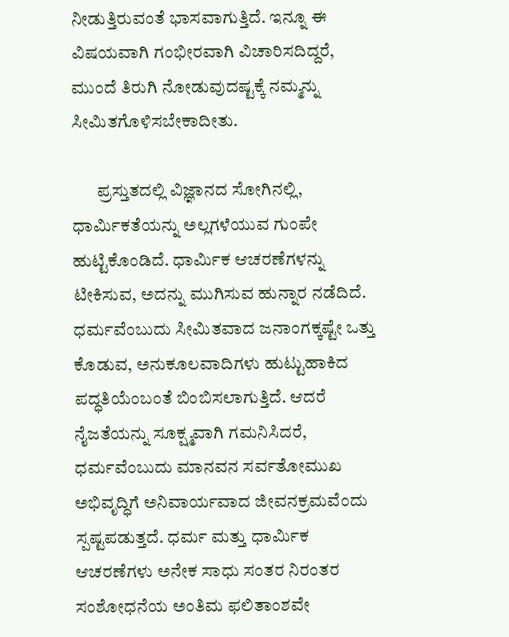ನೀಡುತ್ತಿರುವಂತೆ ಭಾಸವಾಗುತ್ತಿದೆ. ಇನ್ನೂ ಈ ವಿಷಯವಾಗಿ ಗಂಭೀರವಾಗಿ ವಿಚಾರಿಸದಿದ್ದರೆ, ಮುಂದೆ ತಿರುಗಿ ನೋಡುವುದಷ್ಟಕ್ಕೆ ನಮ್ಮನ್ನು ಸೀಮಿತಗೊಳಿಸಬೇಕಾದೀತು.

       ಪ್ರಸ್ತುತದಲ್ಲಿ ವಿಜ್ಞಾನದ ಸೋಗಿನಲ್ಲಿ, ಧಾರ್ಮಿಕತೆಯನ್ನು ಅಲ್ಲಗಳೆಯುವ ಗುಂಪೇ ಹುಟ್ಟಿಕೊಂಡಿದೆ. ಧಾರ್ಮಿಕ ಆಚರಣೆಗಳನ್ನು ಟೀಕಿಸುವ, ಅದನ್ನು ಮುಗಿಸುವ ಹುನ್ನಾರ ನಡೆದಿದೆ. ಧರ್ಮವೆಂಬುದು ಸೀಮಿತವಾದ ಜನಾಂಗಕ್ಕಷ್ಟೇ ಒತ್ತು ಕೊಡುವ, ಅನುಕೂಲವಾದಿಗಳು ಹುಟ್ಟುಹಾಕಿದ ಪದ್ಧತಿಯೆಂಬಂತೆ ಬಿಂಬಿಸಲಾಗುತ್ತಿದೆ. ಆದರೆ ನೈಜತೆಯನ್ನು ಸೂಕ್ಷ್ಮವಾಗಿ ಗಮನಿಸಿದರೆ, ಧರ್ಮವೆಂಬುದು ಮಾನವನ ಸರ್ವತೋಮುಖ ಅಭಿವೃದ್ಧಿಗೆ ಅನಿವಾರ್ಯವಾದ ಜೀವನಕ್ರಮವೆಂದು ಸ್ಪಷ್ಟಪಡುತ್ತದೆ. ಧರ್ಮ ಮತ್ತು ಧಾರ್ಮಿಕ ಆಚರಣೆಗಳು ಅನೇಕ ಸಾಧು ಸಂತರ ನಿರಂತರ ಸಂಶೋಧನೆಯ ಅಂತಿಮ ಫಲಿತಾಂಶವೇ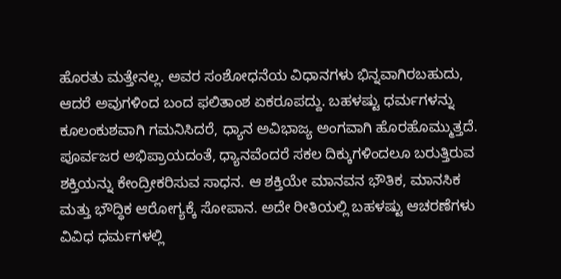ಹೊರತು ಮತ್ತೇನಲ್ಲ. ಅವರ ಸಂಶೋಧನೆಯ ವಿಧಾನಗಳು ಭಿನ್ನವಾಗಿರಬಹುದು, ಆದರೆ ಅವುಗಳಿಂದ ಬಂದ ಫಲಿತಾಂಶ ಏಕರೂಪದ್ದು. ಬಹಳಷ್ಟು ಧರ್ಮಗಳನ್ನು ಕೂಲಂಕುಶವಾಗಿ ಗಮನಿಸಿದರೆ, ಧ್ಯಾನ ಅವಿಭಾಜ್ಯ ಅಂಗವಾಗಿ ಹೊರಹೊಮ್ಮುತ್ತದೆ. ಪೂರ್ವಜರ ಅಭಿಪ್ರಾಯದಂತೆ, ಧ್ಯಾನವೆಂದರೆ ಸಕಲ ದಿಕ್ಕುಗಳಿಂದಲೂ ಬರುತ್ತಿರುವ ಶಕ್ತಿಯನ್ನು ಕೇಂದ್ರೀಕರಿಸುವ ಸಾಧನ. ಆ ಶಕ್ತಿಯೇ ಮಾನವನ ಭೌತಿಕ, ಮಾನಸಿಕ ಮತ್ತು ಭೌದ್ಧಿಕ ಆರೋಗ್ಯಕ್ಕೆ ಸೋಪಾನ. ಅದೇ ರೀತಿಯಲ್ಲಿ ಬಹಳಷ್ಟು ಆಚರಣೆಗಳು ವಿವಿಧ ಧರ್ಮಗಳಲ್ಲಿ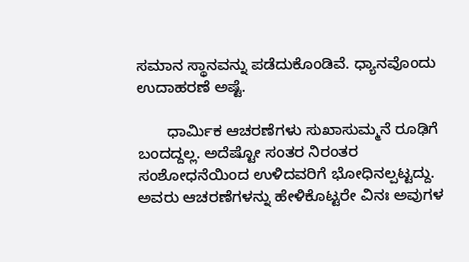ಸಮಾನ ಸ್ಥಾನವನ್ನು ಪಡೆದುಕೊಂಡಿವೆ. ಧ್ಯಾನವೊಂದು ಉದಾಹರಣೆ ಅಷ್ಟೆ.

       ಧಾರ್ಮಿಕ ಆಚರಣೆಗಳು ಸುಖಾಸುಮ್ಮನೆ ರೂಢಿಗೆ ಬಂದದ್ದಲ್ಲ. ಅದೆಷ್ಟೋ ಸಂತರ ನಿರಂತರ ಸಂಶೋಧನೆಯಿಂದ ಉಳಿದವರಿಗೆ ಭೋಧಿನಲ್ಪಟ್ಟದ್ದು. ಅವರು ಆಚರಣೆಗಳನ್ನು ಹೇಳಿಕೊಟ್ಟರೇ ವಿನಃ ಅವುಗಳ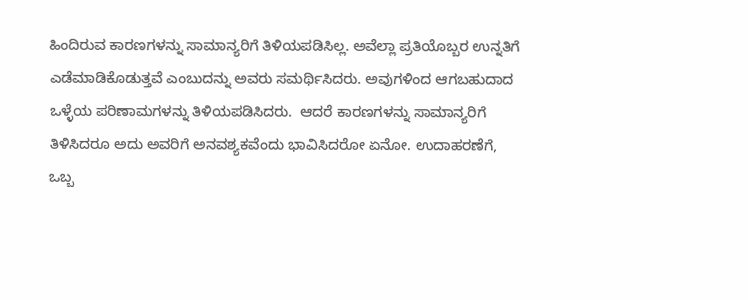ಹಿಂದಿರುವ ಕಾರಣಗಳನ್ನು ಸಾಮಾನ್ಯರಿಗೆ ತಿಳಿಯಪಡಿಸಿಲ್ಲ. ಅವೆಲ್ಲಾ ಪ್ರತಿಯೊಬ್ಬರ ಉನ್ನತಿಗೆ ಎಡೆಮಾಡಿಕೊಡುತ್ತವೆ ಎಂಬುದನ್ನು ಅವರು ಸಮರ್ಥಿಸಿದರು. ಅವುಗಳಿಂದ ಆಗಬಹುದಾದ ಒಳ್ಳೆಯ ಪರಿಣಾಮಗಳನ್ನು ತಿಳಿಯಪಡಿಸಿದರು.  ಆದರೆ ಕಾರಣಗಳನ್ನು ಸಾಮಾನ್ಯರಿಗೆ ತಿಳಿಸಿದರೂ ಅದು ಅವರಿಗೆ ಅನವಶ್ಯಕವೆಂದು ಭಾವಿಸಿದರೋ ಏನೋ. ಉದಾಹರಣೆಗೆ, ಒಬ್ಬ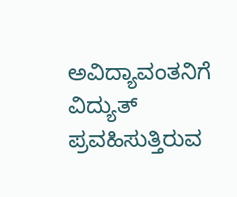ಅವಿದ್ಯಾವಂತನಿಗೆ ವಿದ್ಯುತ್ ಪ್ರವಹಿಸುತ್ತಿರುವ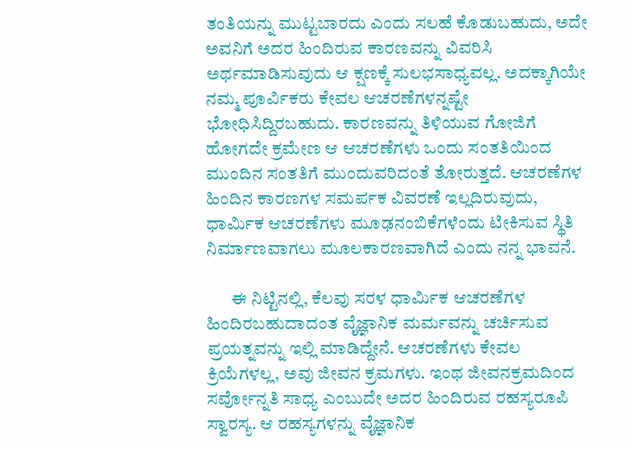ತಂತಿಯನ್ನು ಮುಟ್ಟಬಾರದು ಎಂದು ಸಲಹೆ ಕೊಡುಬಹುದು, ಅದೇ ಅವನಿಗೆ ಅದರ ಹಿಂದಿರುವ ಕಾರಣವನ್ನು ವಿವರಿಸಿ ಅರ್ಥಮಾಡಿಸುವುದು ಆ ಕ್ಷಣಕ್ಕೆ ಸುಲಭಸಾಧ್ಯವಲ್ಲ. ಅದಕ್ಕಾಗಿಯೇ ನಮ್ಮ ಪೂರ್ವಿಕರು ಕೇವಲ ಆಚರಣೆಗಳನ್ನಷ್ಟೇ ಭೋಧಿಸಿದ್ದಿರಬಹುದು. ಕಾರಣವನ್ನು ತಿಳಿಯುವ ಗೋಜಿಗೆ ಹೋಗದೇ ಕ್ರಮೇಣ ಆ ಆಚರಣೆಗಳು ಒಂದು ಸಂತತಿಯಿಂದ ಮುಂದಿನ ಸಂತತಿಗೆ ಮುಂದುವರಿದಂತೆ ತೋರುತ್ತದೆ. ಆಚರಣೆಗಳ ಹಿಂದಿನ ಕಾರಣಗಳ ಸಮರ್ಪಕ ವಿವರಣೆ ಇಲ್ಲದಿರುವುದು, ಧಾರ್ಮಿಕ ಆಚರಣೆಗಳು ಮೂಢನಂಬಿಕೆಗಳೆಂದು ಟೀಕಿಸುವ ಸ್ಥಿತಿ ನಿರ್ಮಾಣವಾಗಲು ಮೂಲಕಾರಣವಾಗಿದೆ ಎಂದು ನನ್ನ ಭಾವನೆ.

       ಈ ನಿಟ್ಟಿನಲ್ಲಿ, ಕೆಲವು ಸರಳ ಧಾರ್ಮಿಕ ಆಚರಣೆಗಳ ಹಿಂದಿರಬಹುದಾದಂತ ವೈಜ್ಞಾನಿಕ ಮರ್ಮವನ್ನು ಚರ್ಚಿಸುವ ಪ್ರಯತ್ನವನ್ನು ಇಲ್ಲಿ ಮಾಡಿದ್ದೇನೆ. ಆಚರಣೆಗಳು ಕೇವಲ ಕ್ರಿಯೆಗಳಲ್ಲ, ಅವು ಜೀವನ ಕ್ರಮಗಳು. ಇಂಥ ಜೀವನಕ್ರಮದಿಂದ ಸರ್ವೋನ್ನತಿ ಸಾಧ್ಯ ಎಂಬುದೇ ಅದರ ಹಿಂದಿರುವ ರಹಸ್ಯರೂಪಿ ಸ್ವಾರಸ್ಯ. ಆ ರಹಸ್ಯಗಳನ್ನು ವೈಜ್ಞಾನಿಕ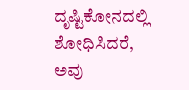ದೃಷ್ಟಿಕೋನದಲ್ಲಿ ಶೋಧಿಸಿದರೆ, ಅವು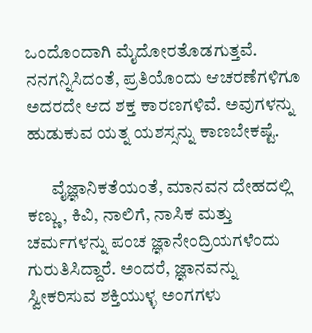ಒಂದೊಂದಾಗಿ ಮೈದೋರತೊಡಗುತ್ತವೆ. ನನಗನ್ನಿಸಿದಂತೆ, ಪ್ರತಿಯೊಂದು ಆಚರಣೆಗಳಿಗೂ ಅದರದೇ ಆದ ಶಕ್ತ ಕಾರಣಗಳಿವೆ. ಅವುಗಳನ್ನು ಹುಡುಕುವ ಯತ್ನ ಯಶಸ್ಸನ್ನು ಕಾಣಬೇಕಷ್ಟೆ.

       ವೈಜ್ಞಾನಿಕತೆಯಂತೆ, ಮಾನವನ ದೇಹದಲ್ಲಿ ಕಣ್ಣು, ಕಿವಿ, ನಾಲಿಗೆ, ನಾಸಿಕ ಮತ್ತು ಚರ್ಮಗಳನ್ನು ಪಂಚ ಜ್ಞಾನೇಂದ್ರಿಯಗಳೆಂದು ಗುರುತಿಸಿದ್ದಾರೆ. ಅಂದರೆ, ಜ್ಞಾನವನ್ನು ಸ್ವೀಕರಿಸುವ ಶಕ್ತಿಯುಳ್ಳ ಅಂಗಗಳು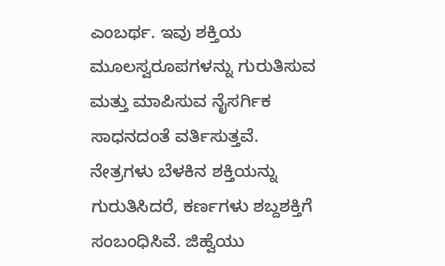ಎಂಬರ್ಥ. ಇವು ಶಕ್ತಿಯ ಮೂಲಸ್ವರೂಪಗಳನ್ನು ಗುರುತಿಸುವ ಮತ್ತು ಮಾಪಿಸುವ ನೈಸರ್ಗಿಕ ಸಾಧನದಂತೆ ವರ್ತಿಸುತ್ತವೆ. ನೇತ್ರಗಳು ಬೆಳಕಿನ ಶಕ್ತಿಯನ್ನು ಗುರುತಿಸಿದರೆ, ಕರ್ಣಗಳು ಶಬ್ದಶಕ್ತಿಗೆ ಸಂಬಂಧಿಸಿವೆ. ಜಿಹ್ವೆಯು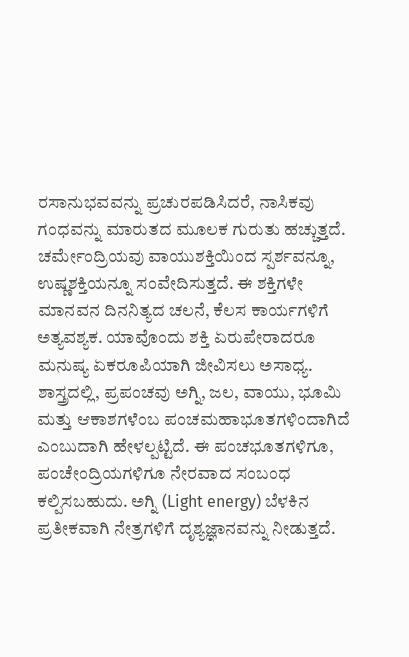ರಸಾನುಭವವನ್ನು ಪ್ರಚುರಪಡಿಸಿದರೆ, ನಾಸಿಕವು ಗಂಧವನ್ನು ಮಾರುತದ ಮೂಲಕ ಗುರುತು ಹಚ್ಚುತ್ತದೆ. ಚರ್ಮೇಂದ್ರಿಯವು ವಾಯುಶಕ್ತಿಯಿಂದ ಸ್ಪರ್ಶವನ್ನೂ, ಉಷ್ಣಶಕ್ತಿಯನ್ನೂ ಸಂವೇದಿಸುತ್ತದೆ. ಈ ಶಕ್ತಿಗಳೇ ಮಾನವನ ದಿನನಿತ್ಯದ ಚಲನೆ, ಕೆಲಸ ಕಾರ್ಯಗಳಿಗೆ ಅತ್ಯವಶ್ಯಕ. ಯಾವೊಂದು ಶಕ್ತಿ ಏರುಪೇರಾದರೂ ಮನುಷ್ಯ ಏಕರೂಪಿಯಾಗಿ ಜೀವಿಸಲು ಅಸಾಧ್ಯ. ಶಾಸ್ತ್ರದಲ್ಲಿ, ಪ್ರಪಂಚವು ಅಗ್ನಿ, ಜಲ, ವಾಯು, ಭೂಮಿ ಮತ್ತು ಆಕಾಶಗಳೆಂಬ ಪಂಚಮಹಾಭೂತಗಳಿಂದಾಗಿದೆ ಎಂಬುದಾಗಿ ಹೇಳಲ್ಪಟ್ಟಿದೆ. ಈ ಪಂಚಭೂತಗಳಿಗೂ, ಪಂಚೇಂದ್ರಿಯಗಳಿಗೂ ನೇರವಾದ ಸಂಬಂಧ ಕಲ್ಪಿಸಬಹುದು. ಅಗ್ನಿ (Light energy) ಬೆಳಕಿನ ಪ್ರತೀಕವಾಗಿ ನೇತ್ರಗಳಿಗೆ ದೃಶ್ಯಜ್ಞಾನವನ್ನು ನೀಡುತ್ತದೆ.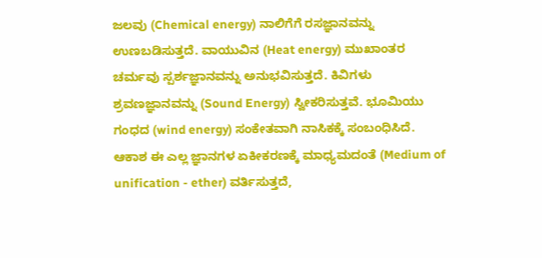ಜಲವು (Chemical energy) ನಾಲಿಗೆಗೆ ರಸಜ್ಞಾನವನ್ನು ಉಣಬಡಿಸುತ್ತದೆ. ವಾಯುವಿನ (Heat energy) ಮುಖಾಂತರ ಚರ್ಮವು ಸ್ಪರ್ಶಜ್ಞಾನವನ್ನು ಅನುಭವಿಸುತ್ತದೆ. ಕಿವಿಗಳು ಶ್ರವಣಜ್ಞಾನವನ್ನು (Sound Energy) ಸ್ವೀಕರಿಸುತ್ತವೆ. ಭೂಮಿಯು ಗಂಧದ (wind energy) ಸಂಕೇತವಾಗಿ ನಾಸಿಕಕ್ಕೆ ಸಂಬಂಧಿಸಿದೆ. ಆಕಾಶ ಈ ಎಲ್ಲ ಜ್ಞಾನಗಳ ಏಕೀಕರಣಕ್ಕೆ ಮಾಧ್ಯಮದಂತೆ (Medium of unification - ether) ವರ್ತಿಸುತ್ತದೆ,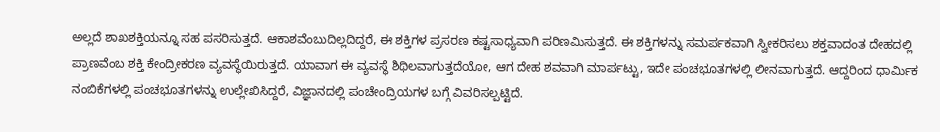ಅಲ್ಲದೆ ಶಾಖಶಕ್ತಿಯನ್ನೂ ಸಹ ಪಸರಿಸುತ್ತದೆ. ಆಕಾಶವೆಂಬುದಿಲ್ಲದಿದ್ದರೆ, ಈ ಶಕ್ತಿಗಳ ಪ್ರಸರಣ ಕಷ್ಟಸಾಧ್ಯವಾಗಿ ಪರಿಣಮಿಸುತ್ತದೆ. ಈ ಶಕ್ತಿಗಳನ್ನು ಸಮರ್ಪಕವಾಗಿ ಸ್ವೀಕರಿಸಲು ಶಕ್ತವಾದಂತ ದೇಹದಲ್ಲಿ ಪ್ರಾಣವೆಂಬ ಶಕ್ತಿ ಕೇಂದ್ರೀಕರಣ ವ್ಯವಸ್ಥೆಯಿರುತ್ತದೆ. ಯಾವಾಗ ಈ ವ್ಯವಸ್ಥೆ ಶಿಥಿಲವಾಗುತ್ತದೆಯೋ, ಆಗ ದೇಹ ಶವವಾಗಿ ಮಾರ್ಪಟ್ಟು, ಇದೇ ಪಂಚಭೂತಗಳಲ್ಲಿ ಲೀನವಾಗುತ್ತದೆ. ಆದ್ದರಿಂದ ಧಾರ್ಮಿಕ ನಂಬಿಕೆಗಳಲ್ಲಿ ಪಂಚಭೂತಗಳನ್ನು ಉಲ್ಲೇಖಿಸಿದ್ದರೆ, ವಿಜ್ಞಾನದಲ್ಲಿ ಪಂಚೇಂದ್ರಿಯಗಳ ಬಗ್ಗೆ ವಿವರಿಸಲ್ಪಟ್ಟಿದೆ.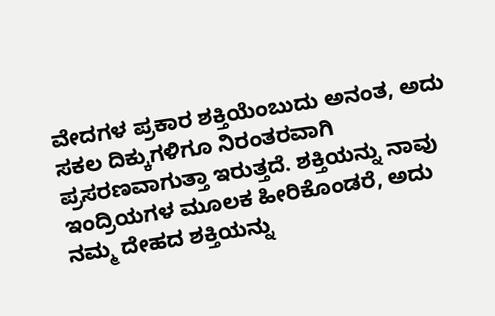ವೇದಗಳ ಪ್ರಕಾರ ಶಕ್ತಿಯೆಂಬುದು ಅನಂತ, ಅದು ಸಕಲ ದಿಕ್ಕುಗಳಿಗೂ ನಿರಂತರವಾಗಿ ಪ್ರಸರಣವಾಗುತ್ತಾ ಇರುತ್ತದೆ. ಶಕ್ತಿಯನ್ನು ನಾವು ಇಂದ್ರಿಯಗಳ ಮೂಲಕ ಹೀರಿಕೊಂಡರೆ, ಅದು ನಮ್ಮ ದೇಹದ ಶಕ್ತಿಯನ್ನು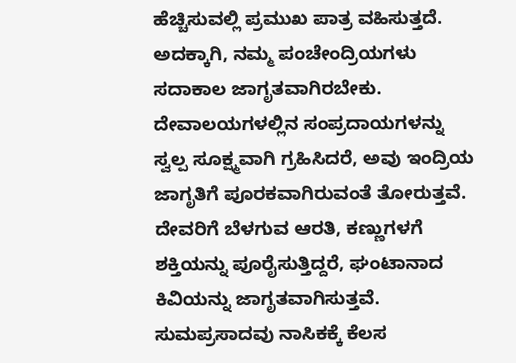ಹೆಚ್ಚಿಸುವಲ್ಲಿ ಪ್ರಮುಖ ಪಾತ್ರ ವಹಿಸುತ್ತದೆ. ಅದಕ್ಕಾಗಿ, ನಮ್ಮ ಪಂಚೇಂದ್ರಿಯಗಳು ಸದಾಕಾಲ ಜಾಗೃತವಾಗಿರಬೇಕು. ದೇವಾಲಯಗಳಲ್ಲಿನ ಸಂಪ್ರದಾಯಗಳನ್ನು ಸ್ವಲ್ಪ ಸೂಕ್ಷ್ಮವಾಗಿ ಗ್ರಹಿಸಿದರೆ, ಅವು ಇಂದ್ರಿಯ ಜಾಗೃತಿಗೆ ಪೂರಕವಾಗಿರುವಂತೆ ತೋರುತ್ತವೆ. ದೇವರಿಗೆ ಬೆಳಗುವ ಆರತಿ, ಕಣ್ಣುಗಳಗೆ ಶಕ್ತಿಯನ್ನು ಪೂರೈಸುತ್ತಿದ್ದರೆ, ಘಂಟಾನಾದ ಕಿವಿಯನ್ನು ಜಾಗೃತವಾಗಿಸುತ್ತವೆ. ಸುಮಪ್ರಸಾದವು ನಾಸಿಕಕ್ಕೆ ಕೆಲಸ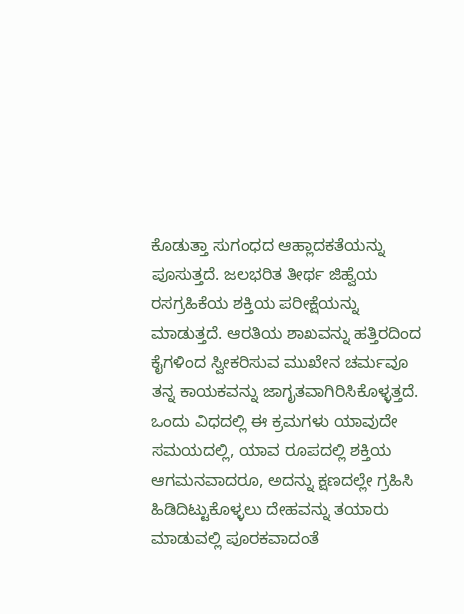ಕೊಡುತ್ತಾ ಸುಗಂಧದ ಆಹ್ಲಾದಕತೆಯನ್ನು ಪೂಸುತ್ತದೆ. ಜಲಭರಿತ ತೀರ್ಥ ಜಿಹ್ವೆಯ ರಸಗ್ರಹಿಕೆಯ ಶಕ್ತಿಯ ಪರೀಕ್ಷೆಯನ್ನು ಮಾಡುತ್ತದೆ. ಆರತಿಯ ಶಾಖವನ್ನು ಹತ್ತಿರದಿಂದ ಕೈಗಳಿಂದ ಸ್ವೀಕರಿಸುವ ಮುಖೇನ ಚರ್ಮವೂ ತನ್ನ ಕಾಯಕವನ್ನು ಜಾಗೃತವಾಗಿರಿಸಿಕೊಳ್ಳತ್ತದೆ. ಒಂದು ವಿಧದಲ್ಲಿ ಈ ಕ್ರಮಗಳು ಯಾವುದೇ ಸಮಯದಲ್ಲಿ, ಯಾವ ರೂಪದಲ್ಲಿ ಶಕ್ತಿಯ ಆಗಮನವಾದರೂ, ಅದನ್ನು ಕ್ಷಣದಲ್ಲೇ ಗ್ರಹಿಸಿ ಹಿಡಿದಿಟ್ಟುಕೊಳ್ಳಲು ದೇಹವನ್ನು ತಯಾರು ಮಾಡುವಲ್ಲಿ ಪೂರಕವಾದಂತೆ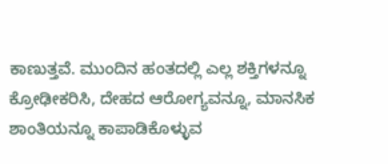ಕಾಣುತ್ತವೆ. ಮುಂದಿನ ಹಂತದಲ್ಲಿ ಎಲ್ಲ ಶಕ್ತಿಗಳನ್ನೂ ಕ್ರೋಢೀಕರಿಸಿ, ದೇಹದ ಆರೋಗ್ಯವನ್ನೂ, ಮಾನಸಿಕ ಶಾಂತಿಯನ್ನೂ ಕಾಪಾಡಿಕೊಳ್ಳುವ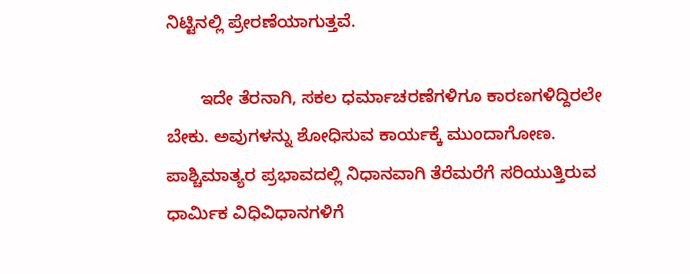ನಿಟ್ಟಿನಲ್ಲಿ ಪ್ರೇರಣೆಯಾಗುತ್ತವೆ.

       ಇದೇ ತೆರನಾಗಿ, ಸಕಲ ಧರ್ಮಾಚರಣೆಗಳಿಗೂ ಕಾರಣಗಳಿದ್ದಿರಲೇ ಬೇಕು. ಅವುಗಳನ್ನು ಶೋಧಿಸುವ ಕಾರ್ಯಕ್ಕೆ ಮುಂದಾಗೋಣ. ಪಾಶ್ಚಿಮಾತ್ಯರ ಪ್ರಭಾವದಲ್ಲಿ ನಿಧಾನವಾಗಿ ತೆರೆಮರೆಗೆ ಸರಿಯುತ್ತಿರುವ ಧಾರ್ಮಿಕ ವಿಧಿವಿಧಾನಗಳಿಗೆ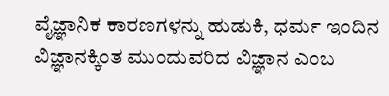ವೈಜ್ಞಾನಿಕ ಕಾರಣಗಳನ್ನು ಹುಡುಕಿ, ಧರ್ಮ ಇಂದಿನ ವಿಜ್ಞಾನಕ್ಕಿಂತ ಮುಂದುವರಿದ ವಿಜ್ಞಾನ ಎಂಬ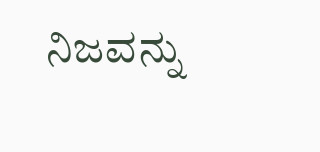ನಿಜವನ್ನು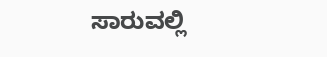ಸಾರುವಲ್ಲಿ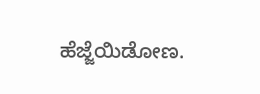ಹೆಜ್ಜೆಯಿಡೋಣ.